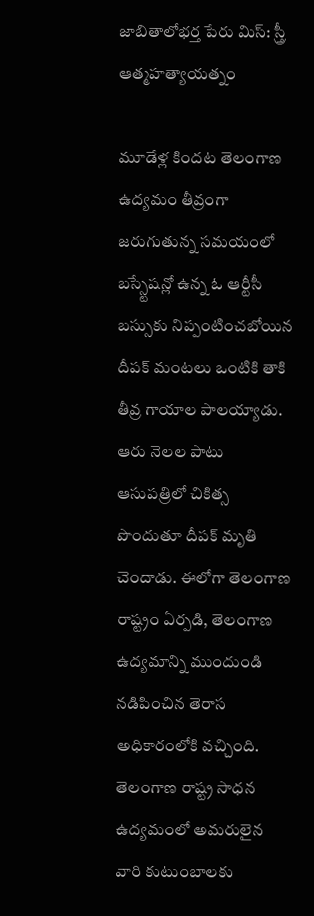జాబితాలోభర్త పేరు మిస్: స్త్రీ ఆత్మహత్యాయత్నం

మూడేళ్ల కిందట తెలంగాణ ఉద్యమం తీవ్రంగా జరుగుతున్న సమయంలో బస్స్టేషన్లో ఉన్న ఓ ఆర్టీసీ బస్సుకు నిప్పంటించబోయిన దీపక్ మంటలు ఒంటికి తాకి తీవ్ర గాయాల పాలయ్యాడు. ఆరు నెలల పాటు ఆసుపత్రిలో చికిత్స పొందుతూ దీపక్ మృతి చెందాడు. ఈలోగా తెలంగాణ రాష్ట్రం ఏర్పడి, తెలంగాణ ఉద్యమాన్ని ముందుండి నడిపించిన తెరాస అధికారంలోకి వచ్చింది.
తెలంగాణ రాష్ట్ర సాధన ఉద్యమంలో అమరులైన వారి కుటుంబాలకు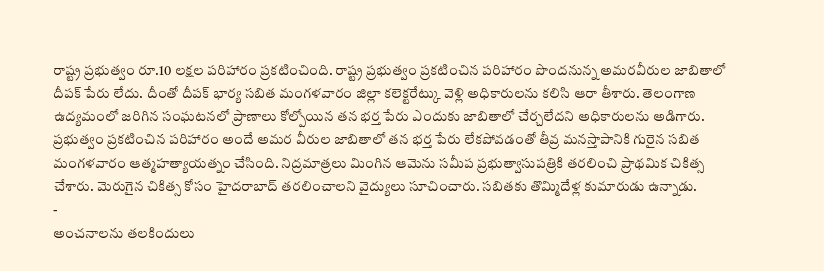రాష్ట్ర ప్రభుత్వం రూ.10 లక్షల పరిహారం ప్రకటించింది. రాష్ట్ర ప్రభుత్వం ప్రకటించిన పరిహారం పొందనున్న అమరవీరుల జాబితాలో దీపక్ పేరు లేదు. దీంతో దీపక్ భార్య సబిత మంగళవారం జిల్లా కలెక్టరేట్కు వెళ్లి అధికారులను కలిసి ఆరా తీశారు. తెలంగాణ ఉద్యమంలో జరిగిన సంఘటనలో ప్రాణాలు కోల్పోయిన తన భర్త పేరు ఎందుకు జాబితాలో చేర్చలేదని అధికారులను అడిగారు.
ప్రభుత్వం ప్రకటించిన పరిహారం అందే అమర వీరుల జాబితాలో తన భర్త పేరు లేకపోవడంతో తీవ్ర మనస్తాపానికి గురైన సబిత మంగళవారం ఆత్మహత్యాయత్నం చేసింది. నిద్రమాత్రలు మింగిన ఆమెను సమీప ప్రభుత్వాసుపత్రికి తరలించి ప్రాథమిక చికిత్స చేశారు. మెరుగైన చికిత్స కోసం హైదరాబాద్ తరలించాలని వైద్యులు సూచించారు. సబితకు తొమ్మిదేళ్ల కుమారుడు ఉన్నాడు.
-
అంచనాలను తలకిందులు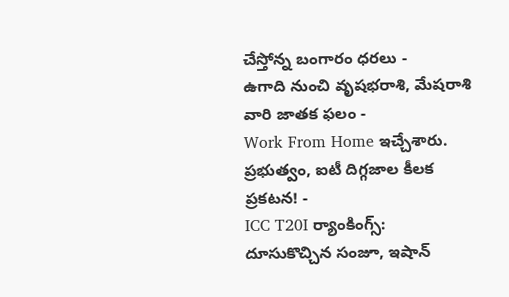చేస్తోన్న బంగారం ధరలు -
ఉగాది నుంచి వృషభరాశి, మేషరాశి వారి జాతక ఫలం -
Work From Home ఇచ్చేశారు. ప్రభుత్వం, ఐటీ దిగ్గజాల కీలక ప్రకటన! -
ICC T20I ర్యాంకింగ్స్: దూసుకొచ్చిన సంజూ, ఇషాన్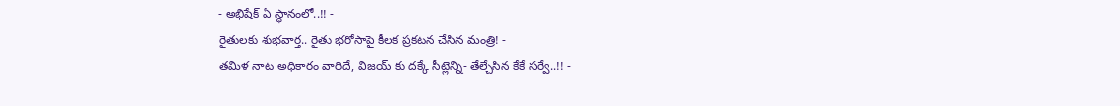- అభిషేక్ ఏ స్థానంలో..!! -
రైతులకు శుభవార్త.. రైతు భరోసాపై కీలక ప్రకటన చేసిన మంత్రి! -
తమిళ నాట అధికారం వారిదే, విజయ్ కు దక్కే సీట్లెన్ని- తేల్చేసిన కేకే సర్వే..!! -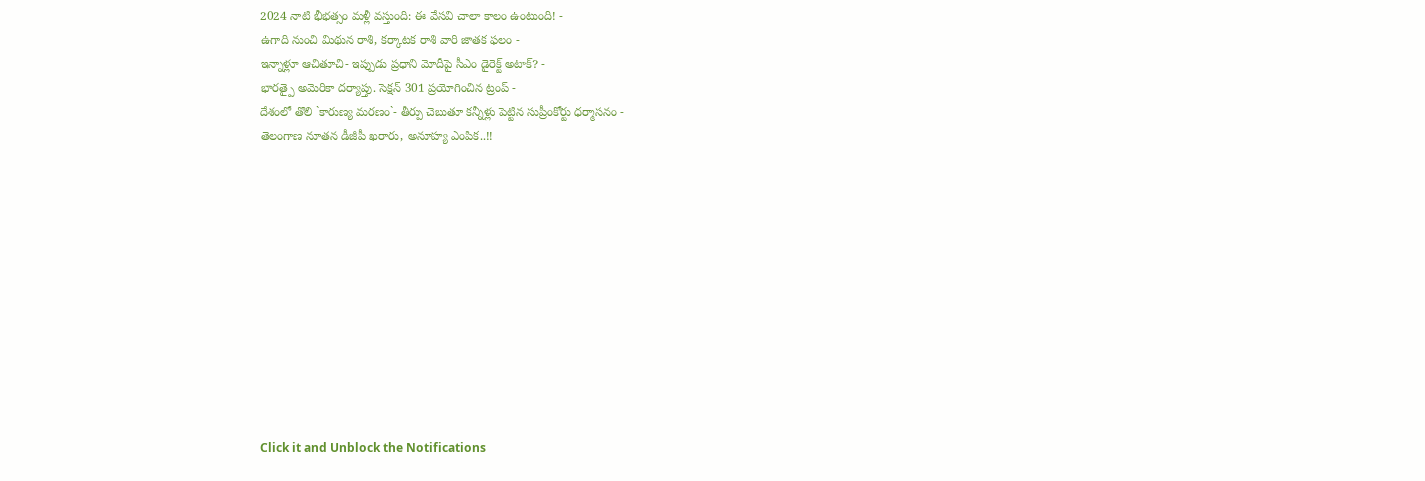2024 నాటి భీభత్సం మళ్లీ వస్తుంది: ఈ వేసవి చాలా కాలం ఉంటుంది! -
ఉగాది నుంచి మిథున రాశి, కర్కాటక రాశి వారి జాతక ఫలం -
ఇన్నాళ్లూ ఆచితూచి- ఇప్పుడు ప్రధాని మోదీపై సీఎం డైరెక్ట్ అటాక్? -
భారత్పై అమెరికా దర్యాప్తు. సెక్షన్ 301 ప్రయోగించిన ట్రంప్ -
దేశంలో తొలి `కారుణ్య మరణం`- తీర్పు చెబుతూ కన్నీళ్లు పెట్టిన సుప్రీంకోర్టు ధర్మాసనం -
తెలంగాణ నూతన డీజీపీ ఖరారు, అనూహ్య ఎంపిక..!!












Click it and Unblock the Notifications